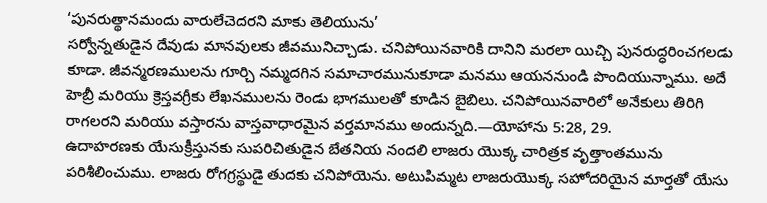‘పునరుత్థానమందు వారులేచెదరని మాకు తెలియును’
సర్వోన్నతుడైన దేవుడు మానవులకు జీవమునిచ్చాడు. చనిపోయినవారికి దానిని మరలా యిచ్చి పునరుద్ధరించగలడు కూడా. జీవన్మరణములను గూర్చి నమ్మదగిన సమాచారమునుకూడా మనము ఆయననుండి పొందియున్నాము. అదే హెబ్రీ మరియు క్రెస్తవగ్రీకు లేఖనములను రెండు భాగములతో కూడిన బైబిలు. చనిపోయినవారిలో అనేకులు తిరిగి రాగలరని మరియు వస్తారను వాస్తవాధారమైన వర్తమానము అందున్నది.—యోహాను 5:28, 29.
ఉదాహరణకు యేసుక్రీస్తునకు సుపరిచితుడైన బేతనియ నందలి లాజరు యొక్క చారిత్రక వృత్తాంతమును పరిశీలించుము. లాజరు రోగగ్రస్థుడై తుదకు చనిపోయెను. అటుపిమ్మట లాజరుయొక్క సహోదరియైన మార్తతో యేసు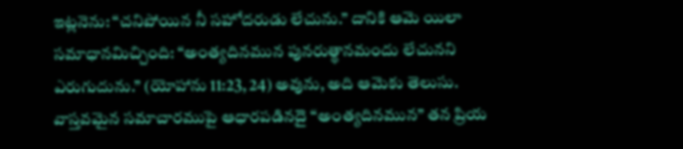ఇట్లనెను: “చనిపోయిన నీ సహోదరుడు లేచును.” దానికి ఆమె యిలా సమాధానమిచ్చింది: “అంత్యదినమున పునరుత్థానమందు లేచునని ఎరుగుదును.” (యోహాను 11:23, 24) అవును, అది ఆమెకు తెలుసు. వాస్తవమైన సమాచారముపై ఆధారపడినదై “అంత్యదినమున” తన ప్రియ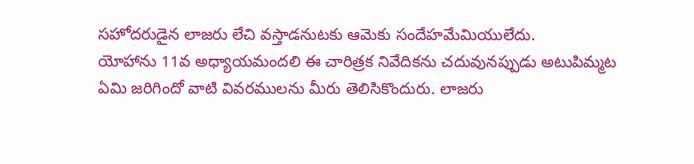సహోదరుడైన లాజరు లేచి వస్తాడనుటకు ఆమెకు సందేహమేమియులేదు.
యోహాను 11వ అధ్యాయమందలి ఈ చారిత్రక నివేదికను చదువునప్పుడు అటుపిమ్మట ఏమి జరిగిందో వాటి వివరములను మీరు తెలిసికొందురు. లాజరు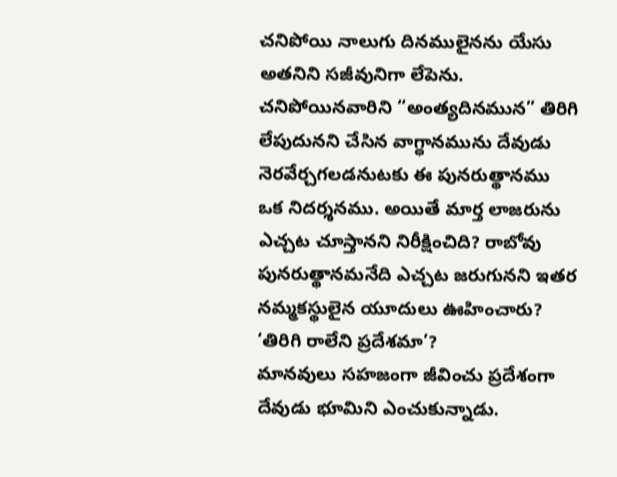చనిపోయి నాలుగు దినములైనను యేసు అతనిని సజీవునిగా లేపెను. చనిపోయినవారిని “అంత్యదినమున” తిరిగి లేపుదునని చేసిన వాగ్ధానమును దేవుడు నెరవేర్చగలడనుటకు ఈ పునరుత్థానము ఒక నిదర్శనము. అయితే మార్త లాజరును ఎచ్చట చూస్తానని నిరీక్షించిది? రాబోవు పునరుత్థానమనేది ఎచ్చట జరుగునని ఇతర నమ్మకస్థులైన యూదులు ఊహించారు?
‘తిరిగి రాలేని ప్రదేశమా’?
మానవులు సహజంగా జీవించు ప్రదేశంగా దేవుడు భూమిని ఎంచుకున్నాడు.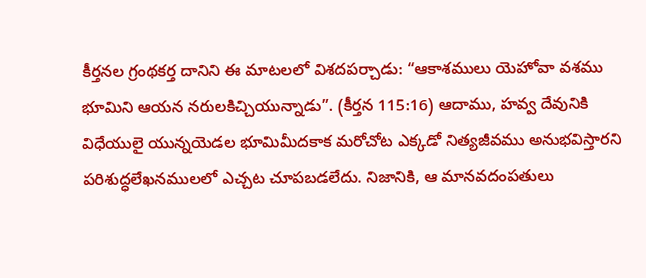కీర్తనల గ్రంథకర్త దానిని ఈ మాటలలో విశదపర్చాడు: “ఆకాశములు యెహోవా వశము భూమిని ఆయన నరులకిచ్చియున్నాడు”. (కీర్తన 115:16) ఆదాము, హవ్వ దేవునికి విధేయులై యున్నయెడల భూమిమీదకాక మరోచోట ఎక్కడో నిత్యజీవము అనుభవిస్తారని పరిశుద్ధలేఖనములలో ఎచ్చట చూపబడలేదు. నిజానికి, ఆ మానవదంపతులు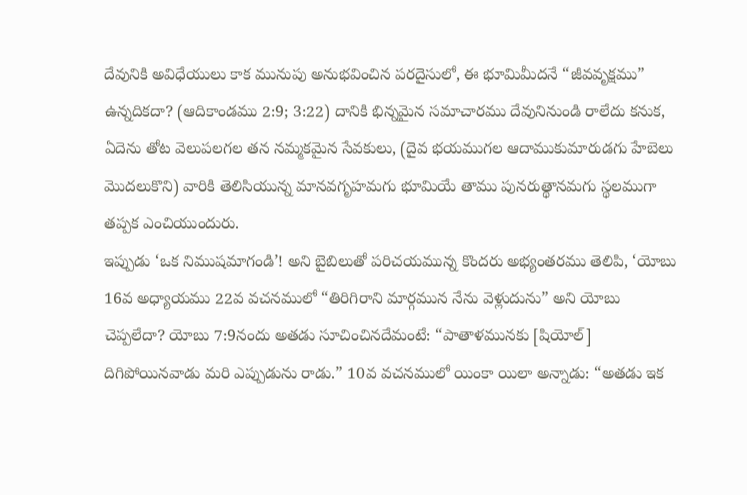దేవునికి అవిధేయులు కాక మునుపు అనుభవించిన పరదైసులో, ఈ భూమిమీదనే “జీవవృక్షము” ఉన్నదికదా? (ఆదికాండము 2:9; 3:22) దానికి భిన్నమైన సమాచారము దేవునినుండి రాలేదు కనుక, ఏదెను తోట వెలుపలగల తన నమ్మకమైన సేవకులు, (దైవ భయముగల ఆదాముకుమారుడగు హేబెలు మొదలుకొని) వారికి తెలిసియున్న మానవగృహమగు భూమియే తాము పునరుత్థానమగు స్థలముగా తప్పక ఎంచియుందురు.
ఇప్పుడు ‘ఒక నిముషమాగండి’! అని బైబిలుతో పరిచయమున్న కొందరు అభ్యంతరము తెలిపి, ‘యోబు 16వ అధ్యాయము 22వ వచనములో “తిరిగిరాని మార్గమున నేను వెళ్లుదును” అని యోబు చెప్పలేదా? యోబు 7:9నందు అతడు సూచించినదేమంటే: “పాతాళమునకు [షియోల్] దిగిపోయినవాడు మరి ఎప్పుడును రాడు.” 10వ వచనములో యింకా యిలా అన్నాడు: “అతడు ఇక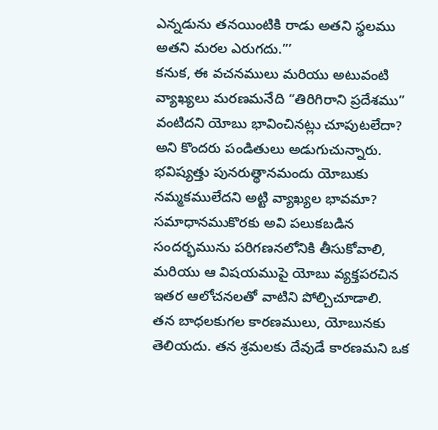ఎన్నడును తనయింటికి రాడు అతని స్థలము అతని మరల ఎరుగదు.”’
కనుక, ఈ వచనములు మరియు అటువంటి వ్యాఖ్యలు మరణమనేది “తిరిగిరాని ప్రదేశము” వంటిదని యోబు భావించినట్లు చూపుటలేదా? అని కొందరు పండితులు అడుగుచున్నారు. భవిష్యత్తు పునరుత్థానమందు యోబుకు నమ్మకములేదని అట్టి వ్యాఖ్యల భావమా? సమాధానముకొరకు అవి పలుకబడిన సందర్భమును పరిగణనలోనికి తీసుకోవాలి, మరియు ఆ విషయముపై యోబు వ్యక్తపరచిన ఇతర ఆలోచనలతో వాటిని పోల్చిచూడాలి.
తన బాధలకుగల కారణములు, యోబునకు తెలియదు. తన శ్రమలకు దేవుడే కారణమని ఒక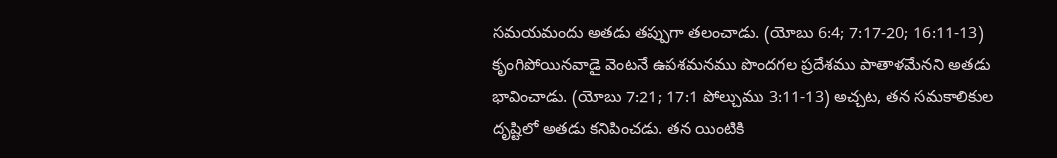సమయమందు అతడు తప్పుగా తలంచాడు. (యోబు 6:4; 7:17-20; 16:11-13) కృంగిపోయినవాడై వెంటనే ఉపశమనము పొందగల ప్రదేశము పాతాళమేనని అతడు భావించాడు. (యోబు 7:21; 17:1 పోల్చుము 3:11-13) అచ్చట, తన సమకాలికుల దృష్టిలో అతడు కనిపించడు. తన యింటికి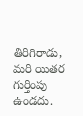తిరిగిరాడు, మరి యితర గుర్తింపు ఉండదు.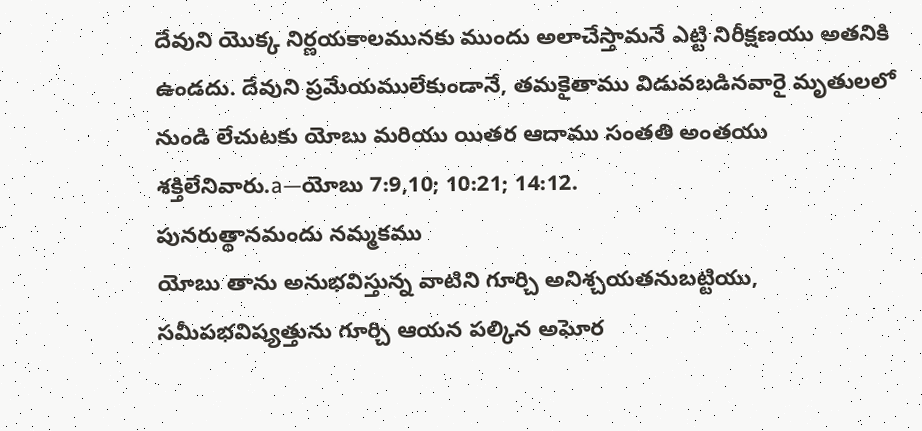దేవుని యొక్క నిర్ణయకాలమునకు ముందు అలాచేస్తామనే ఎట్టి నిరీక్షణయు అతనికి ఉండదు. దేవుని ప్రమేయములేకుండానే, తమకైతాము విడువబడినవారై మృతులలో నుండి లేచుటకు యోబు మరియు యితర ఆదాము సంతతి అంతయు శక్తిలేనివారు.a—యోబు 7:9,10; 10:21; 14:12.
పునరుత్థానమందు నమ్మకము
యోబు తాను అనుభవిస్తున్న వాటిని గూర్చి అనిశ్చయతనుబట్టియు, సమీపభవిష్యత్తును గూర్చి ఆయన పల్కిన అఘోర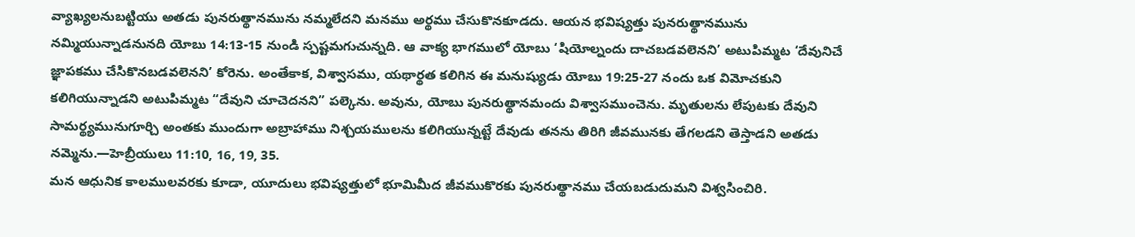వ్యాఖ్యలనుబట్టియు అతడు పునరుత్థానమును నమ్మలేదని మనము అర్థము చేసుకొనకూడదు. ఆయన భవిష్యత్తు పునరుత్థానమును నమ్మియున్నాడనునది యోబు 14:13-15 నుండి స్పష్టమగుచున్నది. ఆ వాక్య భాగములో యోబు ‘షియోల్నందు దాచబడవలెనని’ అటుపిమ్మట ‘దేవునిచే జ్ఞాపకము చేసికొనబడవలెనని’ కోరెను. అంతేకాక, విశ్వాసము, యథార్థత కలిగిన ఈ మనుష్యుడు యోబు 19:25-27 నందు ఒక విమోచకుని కలిగియున్నాడని అటుపిమ్మట “దేవుని చూచెదనని” పల్కెను. అవును, యోబు పునరుత్థానమందు విశ్వాసముంచెను. మృతులను లేపుటకు దేవుని సామర్థ్యమునుగూర్చి అంతకు ముందుగా అబ్రాహాము నిశ్చయములను కలిగియున్నట్టే దేవుడు తనను తిరిగి జీవమునకు తేగలడని తెస్తాడని అతడు నమ్మెను.—హెబ్రీయులు 11:10, 16, 19, 35.
మన ఆధునిక కాలములవరకు కూడా, యూదులు భవిష్యత్తులో భూమిమీద జీవముకొరకు పునరుత్థానము చేయబడుదుమని విశ్వసించిరి.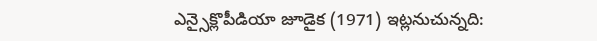ఎన్సైక్లొపీడియా జూడైక (1971) ఇట్లనుచున్నది: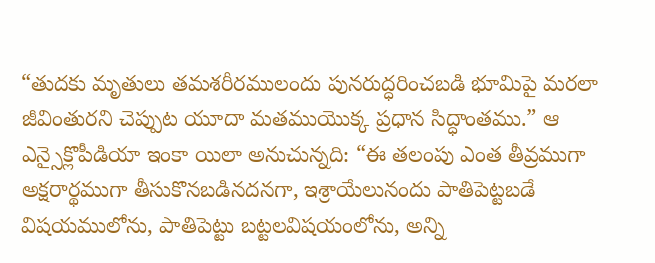“తుదకు మృతులు తమశరీరములందు పునరుద్ధరించబడి భూమిపై మరలా జీవింతురని చెప్పుట యూదా మతముయొక్క ప్రధాన సిద్ధాంతము.” ఆ ఎన్సైక్లొపీడియా ఇంకా యిలా అనుచున్నది: “ఈ తలంపు ఎంత తీవ్రముగా అక్షరార్థముగా తీసుకొనబడినదనగా, ఇశ్రాయేలునందు పాతిపెట్టబడే విషయములోను, పాతిపెట్టు బట్టలవిషయంలోను, అన్ని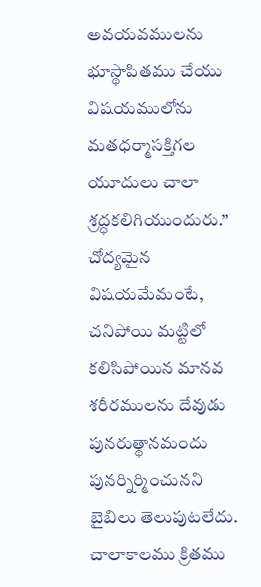అవయవములను భూస్థాపితము చేయు విషయములోను మతధర్మాసక్తిగల యూదులు చాలా శ్రద్ధకలిగియుందురు.”
చోద్యమైన విషయమేమంటే, చనిపోయి మట్టిలో కలిసిపోయిన మానవ శరీరములను దేవుడు పునరుత్థానమందు పునర్నిర్మించునని బైబిలు తెలుపుటలేదు. చాలాకాలము క్రితము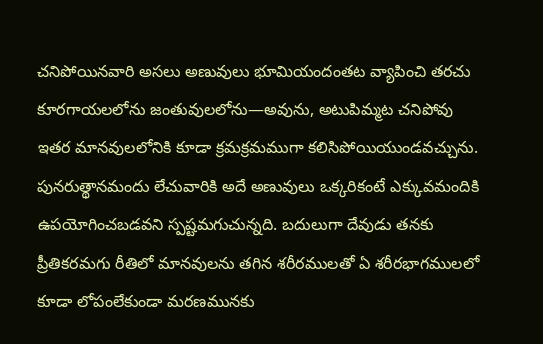చనిపోయినవారి అసలు అణువులు భూమియందంతట వ్యాపించి తరచు కూరగాయలలోను జంతువులలోను—అవును, అటుపిమ్మట చనిపోవు ఇతర మానవులలోనికి కూడా క్రమక్రమముగా కలిసిపోయియుండవచ్చును. పునరుత్థానమందు లేచువారికి అదే అణువులు ఒక్కరికంటే ఎక్కువమందికి ఉపయోగించబడవని స్పష్టమగుచున్నది. బదులుగా దేవుడు తనకు ప్రీతికరమగు రీతిలో మానవులను తగిన శరీరములతో ఏ శరీరభాగములలో కూడా లోపంలేకుండా మరణమునకు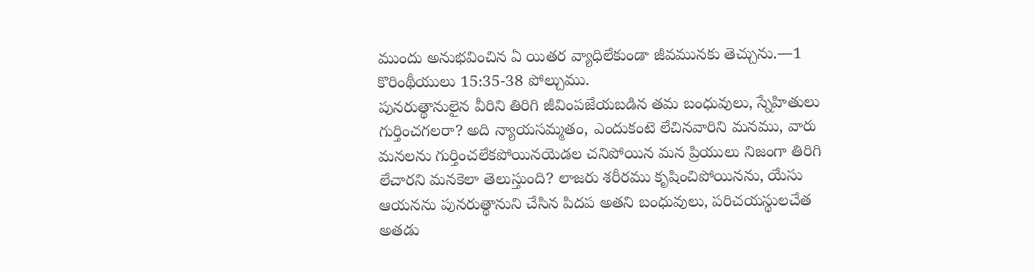ముందు అనుభవించిన ఏ యితర వ్యాధిలేకుండా జీవమునకు తెచ్చును.—1 కొరింథీయులు 15:35-38 పోల్చుము.
పునరుత్థానులైన వీరిని తిరిగి జీవింపజేయబడిన తమ బంధువులు, స్నేహితులు గుర్తించగలరా? అది న్యాయసమ్మతం, ఎందుకంటె లేచినవారిని మనము, వారు మనలను గుర్తించలేకపోయినయెడల చనిపోయిన మన ప్రియులు నిజంగా తిరిగి లేచారని మనకెలా తెలుస్తుంది? లాజరు శరీరము కృషించిపోయినను, యేసు ఆయనను పునరుత్థానుని చేసిన పిదప అతని బంధువులు, పరిచయస్థులచేత అతడు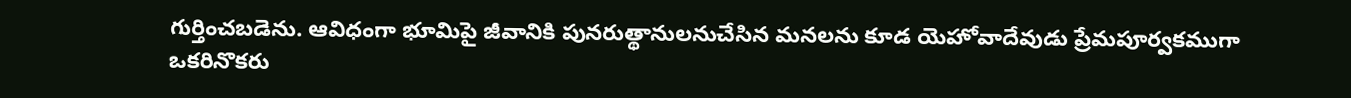గుర్తించబడెను. ఆవిధంగా భూమిపై జీవానికి పునరుత్థానులనుచేసిన మనలను కూడ యెహోవాదేవుడు ప్రేమపూర్వకముగా ఒకరినొకరు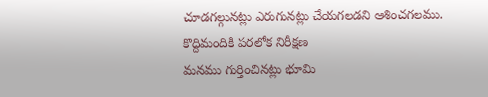చూడగల్గునట్లు ఎరుగునట్లు చేయగలడని ఆశించగలము.
కొద్దిమందికి పరలోక నిరీక్షణ
మనము గుర్తించినట్లు భూమి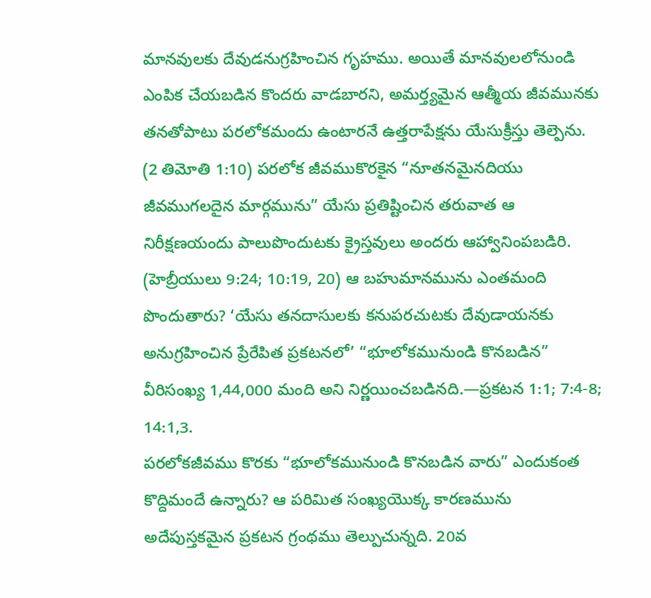మానవులకు దేవుడనుగ్రహించిన గృహము. అయితే మానవులలోనుండి ఎంపిక చేయబడిన కొందరు వాడబారని, అమర్త్యమైన ఆత్మీయ జీవమునకు తనతోపాటు పరలోకమందు ఉంటారనే ఉత్తరాపేక్షను యేసుక్రీస్తు తెల్పెను. (2 తిమోతి 1:10) పరలోక జీవముకొరకైన “నూతనమైనదియు జీవముగలదైన మార్గమును” యేసు ప్రతిష్టించిన తరువాత ఆ నిరీక్షణయందు పాలుపొందుటకు క్రైస్తవులు అందరు ఆహ్వానింపబడిరి. (హెబ్రీయులు 9:24; 10:19, 20) ఆ బహుమానమును ఎంతమంది పొందుతారు? ‘యేసు తనదాసులకు కనుపరచుటకు దేవుడాయనకు అనుగ్రహించిన ప్రేరేపిత ప్రకటనలో’ “భూలోకమునుండి కొనబడిన” వీరిసంఖ్య 1,44,000 మంది అని నిర్ణయించబడినది.—ప్రకటన 1:1; 7:4-8; 14:1,3.
పరలోకజీవము కొరకు “భూలోకమునుండి కొనబడిన వారు” ఎందుకంత కొద్దిమందే ఉన్నారు? ఆ పరిమిత సంఖ్యయొక్క కారణమును అదేపుస్తకమైన ప్రకటన గ్రంథము తెల్పుచున్నది. 20వ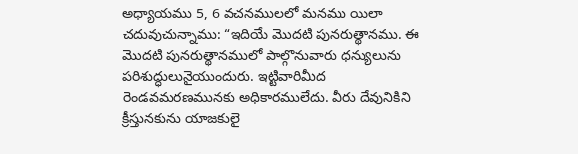అధ్యాయము 5, 6 వచనములలో మనము యిలా చదువుచున్నాము: “ఇదియే మొదటి పునరుత్థానము. ఈ మొదటి పునరుత్థానములో పాల్గొనువారు ధన్యులును పరిశుద్ధులునైయుందురు. ఇట్టివారిమీద రెండవమరణమునకు అధికారములేదు. వీరు దేవునికిని క్రీస్తునకును యాజకులై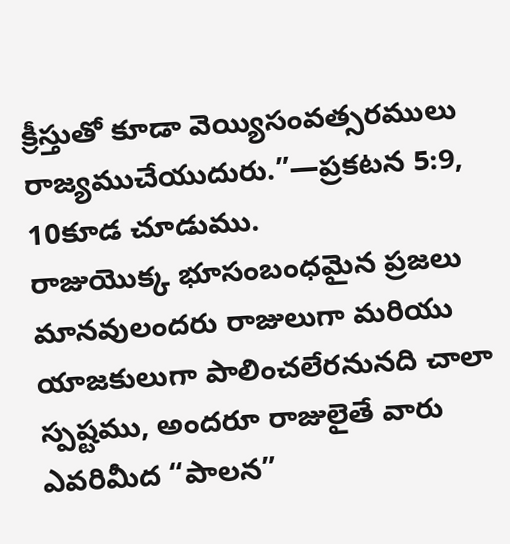క్రీస్తుతో కూడా వెయ్యిసంవత్సరములు రాజ్యముచేయుదురు.”—ప్రకటన 5:9, 10కూడ చూడుము.
రాజుయొక్క భూసంబంధమైన ప్రజలు
మానవులందరు రాజులుగా మరియు యాజకులుగా పాలించలేరనునది చాలా స్పష్టము, అందరూ రాజులైతే వారు ఎవరిమీద “పాలన”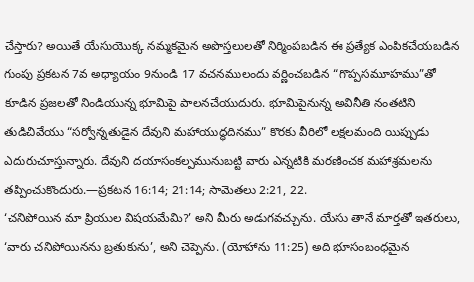చేస్తారు? అయితే యేసుయొక్క నమ్మకమైన అపొస్తలులతో నిర్మింపబడిన ఈ ప్రత్యేక ఎంపికచేయబడిన గుంపు ప్రకటన 7వ అధ్యాయం 9నుండి 17 వచనములందు వర్ణించబడిన “గొప్పసమూహము”తో కూడిన ప్రజలతో నిండియున్న భూమిపై పాలనచేయుదురు. భూమిపైనున్న అవినీతి నంతటిని తుడిచివేయు “సర్వోన్నతుడైన దేవుని మహాయుద్ధదినము” కొరకు వీరిలో లక్షలమంది యిప్పుడు ఎదురుచూస్తున్నారు. దేవుని దయాసంకల్పమునుబట్టి వారు ఎన్నటికి మరణించక మహాశ్రమలను తప్పించుకొందురు.—ప్రకటన 16:14; 21:14; సామెతలు 2:21, 22.
‘చనిపోయిన మా ప్రియుల విషయమేమి?’ అని మీరు అడుగవచ్చును. యేసు తానే మార్తతో ఇతరులు, ‘వారు చనిపోయినను బ్రతుకును’, అని చెప్పెను. (యోహాను 11:25) అది భూసంబంధమైన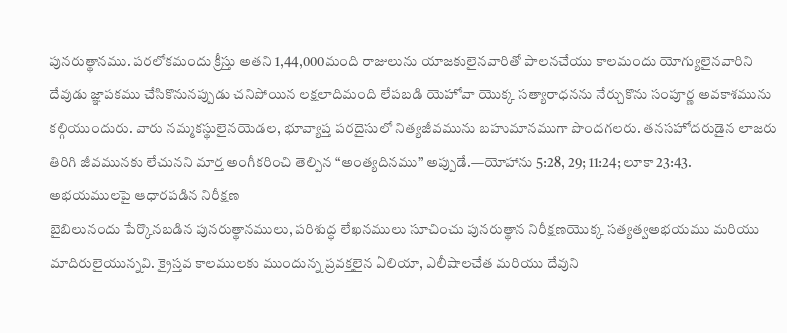పునరుత్థానము. పరలోకమందు క్రీస్తు అతని 1,44,000మంది రాజులును యాజకులైనవారితో పాలనచేయు కాలమందు యోగ్యులైనవారిని దేవుడు జ్ఞాపకము చేసికొనునప్పుడు చనిపోయిన లక్షలాదిమంది లేపబడి యెహోవా యొక్క సత్యారాధనను నేర్చుకొను సంపూర్ణ అవకాశమును కల్గియుందురు. వారు నమ్మకస్థులైనయెడల, భూవ్యాప్త పరదైసులో నిత్యజీవమును బహుమానముగా పొందగలరు. తనసహోదరుడైన లాజరు తిరిగి జీవమునకు లేచునని మార్త అంగీకరించి తెల్పిన “అంత్యదినము” అప్పుడే.—యోహాను 5:28, 29; 11:24; లూకా 23:43.
అభయములపై ఆధారపడిన నిరీక్షణ
బైబిలునందు పేర్కొనబడిన పునరుత్థానములు, పరిశుద్ధ లేఖనములు సూచించు పునరుత్థాన నిరీక్షణయొక్క సత్యత్వఅభయము మరియు మాదిరులైయున్నవి. క్రైస్తవ కాలములకు ముందున్న ప్రవక్తలైన ఏలియా, ఎలీషాలచేత మరియు దేవుని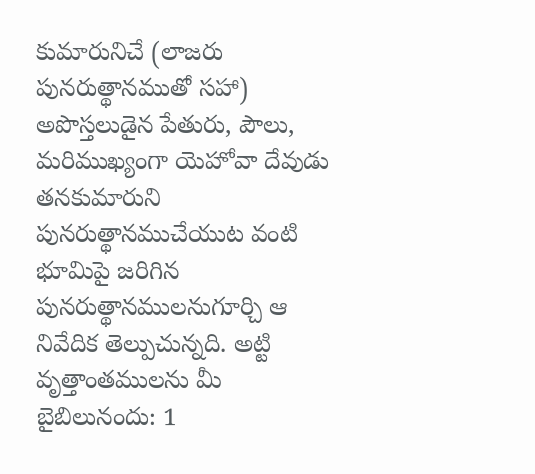కుమారునిచే (లాజరు పునరుత్థానముతో సహా) అపొస్తలుడైన పేతురు, పౌలు, మరిముఖ్యంగా యెహోవా దేవుడు తనకుమారుని పునరుత్థానముచేయుట వంటి భూమిపై జరిగిన పునరుత్థానములనుగూర్చి ఆ నివేదిక తెల్పుచున్నది. అట్టి వృత్తాంతములను మీ బైబిలునందు: 1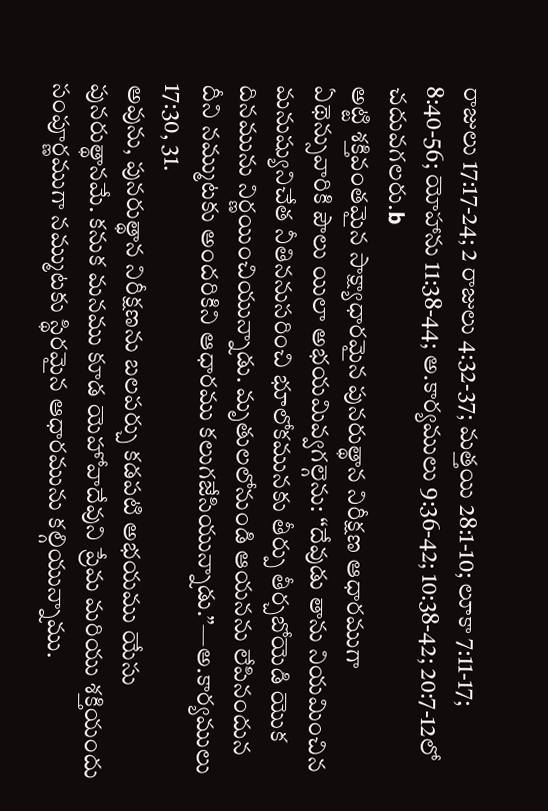రాజులు 17:17-24; 2 రాజులు 4:32-37; మత్తయి 28:1-10; లూకా 7:11-17; 8:40-56; యోహాను 11:38-44; అ.కార్యములు 9:36-42; 10:38-42; 20:7-12లో చదువగలరు.b
అట్టి శక్తివంతమైన సాక్ష్యాధారమైన పునరుత్థాన నిరీక్షణ ఆధారముగా ఏథెన్సువారికి పౌలు యిలా అభయమివ్వగల్గెను: “దేవుడు తాను నియమించిన మనుష్యునిచేత నీతిననుసరించి భూలోకమునకు తీర్పు తీర్చబోయెడి యొక దినమును నిర్ణయించియున్నాడు. మృతులలోనుండి ఆయనను లేపినందున దీని నమ్ముటకు అందరికిని ఆధారము కలుగజేసియున్నాడు.”—అ.కార్యములు 17:30, 31.
అవును, పునరుత్థాన నిరీక్షణను బలపర్చు కడపటి అభయము యేసు పునరుత్థానమే. కనుక మనము కూడ యెహోవాదేవుని ప్రేమ మరియు శక్తియందు సంపూర్ణముగా నమ్ముటకు స్థిరమైన ఆధారమును కల్గియున్నాము.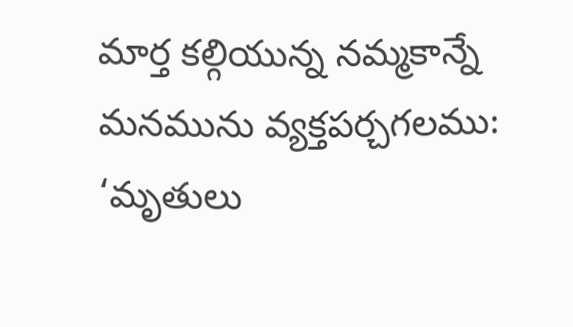మార్త కల్గియున్న నమ్మకాన్నే మనమును వ్యక్తపర్చగలము: ‘మృతులు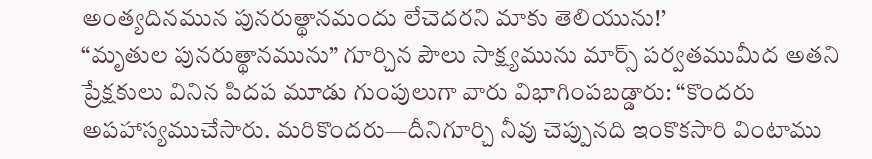అంత్యదినమున పునరుత్థానమందు లేచెదరని మాకు తెలియును!’
“మృతుల పునరుత్థానమును” గూర్చిన పౌలు సాక్ష్యమును మార్స్ పర్వతముమీద అతని ప్రేక్షకులు వినిన పిదప మూడు గుంపులుగా వారు విభాగింపబడ్డారు: “కొందరు అపహాస్యముచేసారు. మరికొందరు—దీనిగూర్చి నీవు చెప్పునది ఇంకొకసారి వింటాము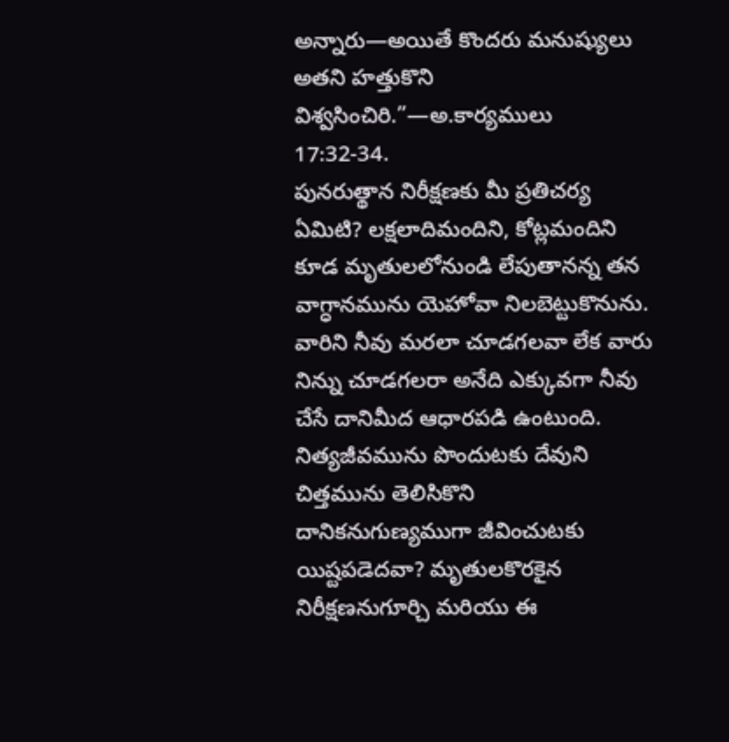అన్నారు—అయితే కొందరు మనుష్యులు అతని హత్తుకొని విశ్వసించిరి.”—అ.కార్యములు 17:32-34.
పునరుత్థాన నిరీక్షణకు మీ ప్రతిచర్య ఏమిటి? లక్షలాదిమందిని, కోట్లమందిని కూడ మృతులలోనుండి లేపుతానన్న తన వాగ్ధానమును యెహోవా నిలబెట్టుకొనును. వారిని నీవు మరలా చూడగలవా లేక వారు నిన్ను చూడగలరా అనేది ఎక్కువగా నీవు చేసే దానిమీద ఆధారపడి ఉంటుంది. నిత్యజీవమును పొందుటకు దేవుని చిత్తమును తెలిసికొని దానికనుగుణ్యముగా జీవించుటకు యిష్టపడెదవా? మృతులకొరకైన నిరీక్షణనుగూర్చి మరియు ఈ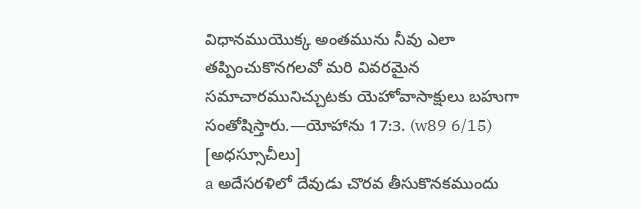విధానముయొక్క అంతమును నీవు ఎలా తప్పించుకొనగలవో మరి వివరమైన సమాచారమునిచ్చుటకు యెహోవాసాక్షులు బహుగా సంతోషిస్తారు.—యోహాను 17:3. (w89 6/15)
[అధస్సూచీలు]
a అదేసరళిలో దేవుడు చొరవ తీసుకొనకముందు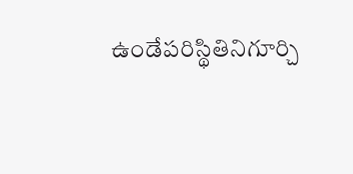ఉండేపరిస్థితినిగూర్చి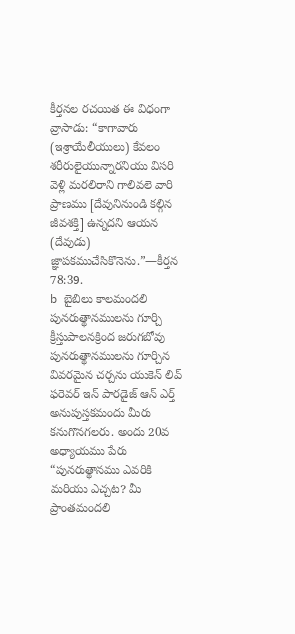కీర్తనల రచయిత ఈ విధంగా వ్రాసాడు: “కాగావారు (ఇశ్రాయేలీయులు) కేవలం శరీరులైయున్నారనియు విసరి వెళ్లి మరలిరాని గాలివలె వారి ప్రాణము [దేవునినుండి కల్గిన జీవశక్తి] ఉన్నదని ఆయన (దేవుడు) జ్ఞాపకముచేసికొనెను.”—కీర్తన 78:39.
b బైబిలు కాలమందలి పునరుత్థానములను గూర్చి క్రీస్తుపాలనక్రింద జరుగబోవు పునరుత్థానములను గూర్చిన వివరమైన చర్చను యుకెన్ లివ్ ఫరెవర్ ఇన్ పారడైజ్ ఆన్ ఎర్త్ అనుపుస్తకమందు మీరు కనుగొనగలరు. అందు 20వ అధ్యాయము పేరు “పునరుత్థానము ఎవరికి మరియు ఎచ్చట? మీ ప్రాంతమందలి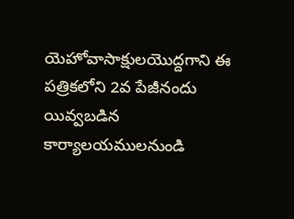యెహోవాసాక్షులయొద్దగాని ఈ పత్రికలోని 2వ పేజీనందు యివ్వబడిన కార్యాలయములనుండి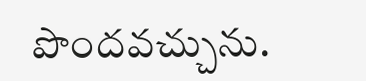పొందవచ్చును.